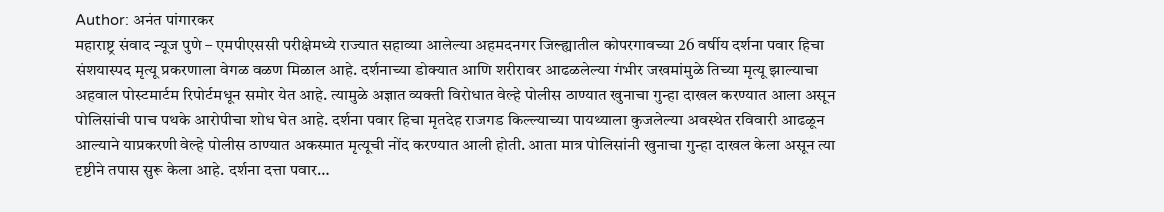Author: अनंत पांगारकर
महाराष्ट्र संवाद न्यूज पुणे – एमपीएससी परीक्षेमध्ये राज्यात सहाव्या आलेल्या अहमदनगर जिल्ह्यातील कोपरगावच्या 26 वर्षीय दर्शना पवार हिचा संशयास्पद मृत्यू प्रकरणाला वेगळ वळण मिळाल आहे. दर्शनाच्या डोक्यात आणि शरीरावर आढळलेल्या गंभीर जखमांमुळे तिच्या मृत्यू झाल्याचा अहवाल पोस्टमार्टम रिपोर्टमधून समोर येत आहे. त्यामुळे अज्ञात व्यक्ती विरोधात वेल्हे पोलीस ठाण्यात खुनाचा गुन्हा दाखल करण्यात आला असून पोलिसांची पाच पथके आरोपीचा शोध घेत आहे. दर्शना पवार हिचा मृतदेह राजगड किल्ल्याच्या पायथ्याला कुजलेल्या अवस्थेत रविवारी आढळून आल्याने याप्रकरणी वेल्हे पोलीस ठाण्यात अकस्मात मृत्यूची नोंद करण्यात आली होती. आता मात्र पोलिसांनी खुनाचा गुन्हा दाखल केला असून त्या दृष्टीने तपास सुरू केला आहे. दर्शना दत्ता पवार…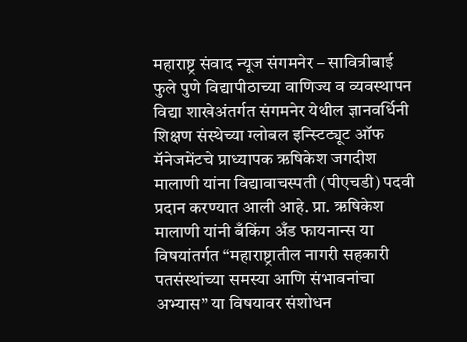महाराष्ट्र संवाद न्यूज संगमनेर – सावित्रीबाई फुले पुणे विद्यापीठाच्या वाणिज्य व व्यवस्थापन विद्या शाखेअंतर्गत संगमनेर येथील ज्ञानवर्धिनी शिक्षण संस्थेच्या ग्लोबल इन्स्टिट्यूट ऑफ मॅनेजमेंटचे प्राध्यापक ऋषिकेश जगदीश मालाणी यांना विद्यावाचस्पती (पीएचडी) पदवी प्रदान करण्यात आली आहे. प्रा. ऋषिकेश मालाणी यांनी बँकिंग अँड फायनान्स या विषयांतर्गत “महाराष्ट्रातील नागरी सहकारी पतसंस्थांच्या समस्या आणि संभावनांचा अभ्यास” या विषयावर संशोधन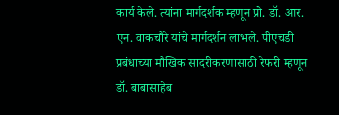कार्य केले. त्यांना मार्गदर्शक म्हणून प्रो. डॉ. आर. एन. वाकचौरे यांचे मार्गदर्शन लाभले. पीएचडी प्रबंधाच्या मौखिक सादरीकरणासाठी रेफरी म्हणून डॉ. बाबासाहेब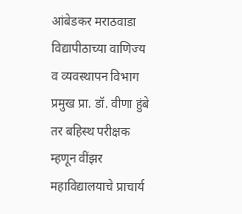आंबेडकर मराठवाडा विद्यापीठाच्या वाणिज्य व व्यवस्थापन विभाग प्रमुख प्रा. डॉ. वीणा हुंबे तर बहिस्थ परीक्षक म्हणून वींझर महाविद्यालयाचे प्राचार्य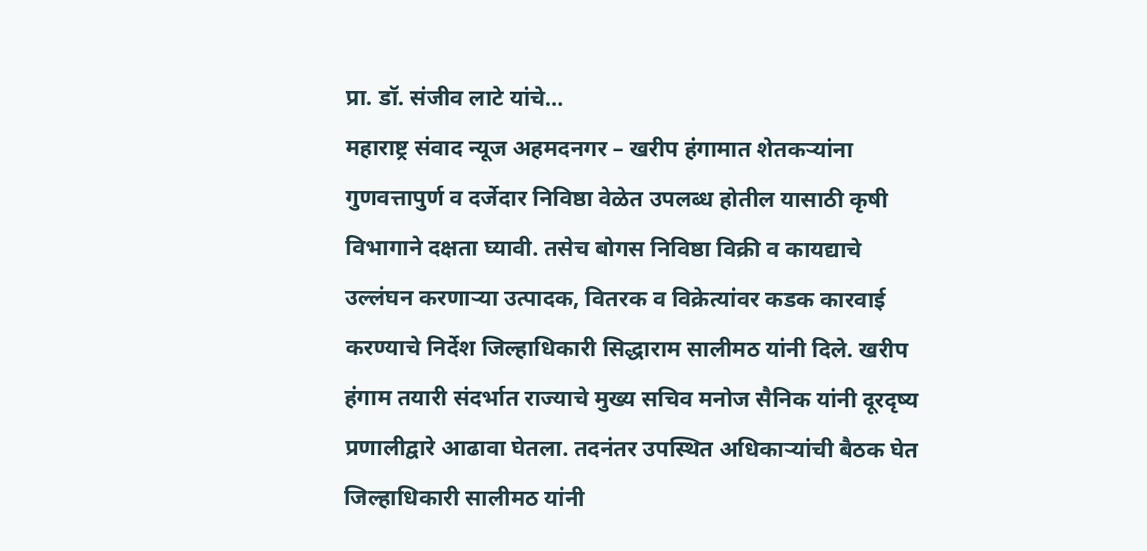प्रा. डॉ. संजीव लाटे यांचे…
महाराष्ट्र संवाद न्यूज अहमदनगर – खरीप हंगामात शेतकऱ्यांना गुणवत्तापुर्ण व दर्जेदार निविष्ठा वेळेत उपलब्ध होतील यासाठी कृषी विभागाने दक्षता घ्यावी. तसेच बोगस निविष्ठा विक्री व कायद्याचे उल्लंघन करणाऱ्या उत्पादक, वितरक व विक्रेत्यांवर कडक कारवाई करण्याचे निर्देश जिल्हाधिकारी सिद्धाराम सालीमठ यांनी दिले. खरीप हंगाम तयारी संदर्भात राज्याचे मुख्य सचिव मनोज सैनिक यांनी दूरदृष्य प्रणालीद्वारे आढावा घेतला. तदनंतर उपस्थित अधिकाऱ्यांची बैठक घेत जिल्हाधिकारी सालीमठ यांनी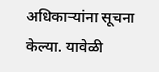अधिकाऱ्यांना सूचना केल्या. यावेळी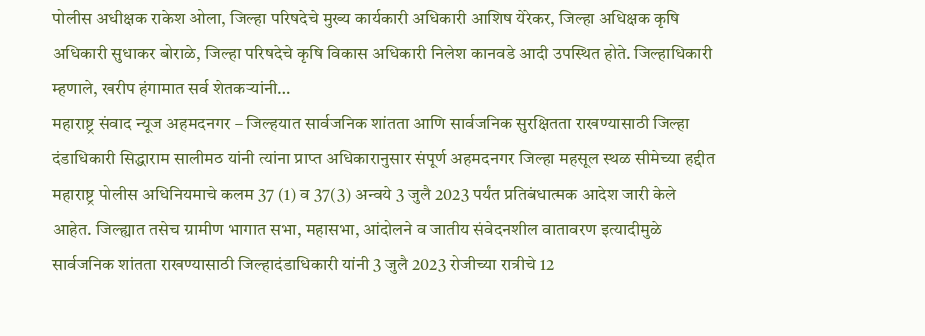पोलीस अधीक्षक राकेश ओला, जिल्हा परिषदेचे मुख्य कार्यकारी अधिकारी आशिष येरेकर, जिल्हा अधिक्षक कृषि अधिकारी सुधाकर बोराळे, जिल्हा परिषदेचे कृषि विकास अधिकारी निलेश कानवडे आदी उपस्थित होते. जिल्हाधिकारी म्हणाले, खरीप हंगामात सर्व शेतकऱ्यांनी…
महाराष्ट्र संवाद न्यूज अहमदनगर – जिल्हयात सार्वजनिक शांतता आणि सार्वजनिक सुरक्षितता राखण्यासाठी जिल्हा दंडाधिकारी सिद्धाराम सालीमठ यांनी त्यांना प्राप्त अधिकारानुसार संपूर्ण अहमदनगर जिल्हा महसूल स्थळ सीमेच्या हद्दीत महाराष्ट्र पोलीस अधिनियमाचे कलम 37 (1) व 37(3) अन्वये 3 जुलै 2023 पर्यंत प्रतिबंधात्मक आदेश जारी केले आहेत. जिल्ह्यात तसेच ग्रामीण भागात सभा, महासभा, आंदोलने व जातीय संवेदनशील वातावरण इत्यादीमुळे सार्वजनिक शांतता राखण्यासाठी जिल्हादंडाधिकारी यांनी 3 जुलै 2023 रोजीच्या रात्रीचे 12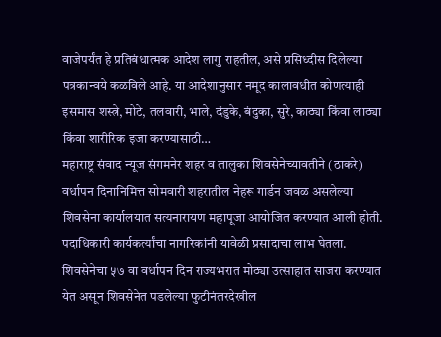वाजेपर्यंत हे प्रतिबंधात्मक आदेश लागु राहतील, असे प्रसिध्दीस दिलेल्या पत्रकान्वये कळविले आहे. या आदेशानुसार नमूद कालावधीत कोणत्याही इसमास शस्त्रे, मोटे, तलवारी, भाले, दंडुके, बंदुका, सुरे, काठ्या किंवा लाठ्या किंवा शारीरिक इजा करण्यासाठी…
महाराष्ट्र संवाद न्यूज संगमनेर शहर व तालुका शिवसेनेच्यावतीने (ठाकरे) वर्धापन दिनानिमित्त सोमवारी शहरातील नेहरू गार्डन जवळ असलेल्या शिवसेना कार्यालयात सत्यनारायण महापूजा आयोजित करण्यात आली होती. पदाधिकारी कार्यकर्त्यांचा नागरिकांनी यावेळी प्रसादाचा लाभ घेतला. शिवसेनेचा ५७ वा वर्धापन दिन राज्यभरात मोठ्या उत्साहात साजरा करण्यात येत असून शिवसेनेत पडलेल्या फुटीनंतरदेखील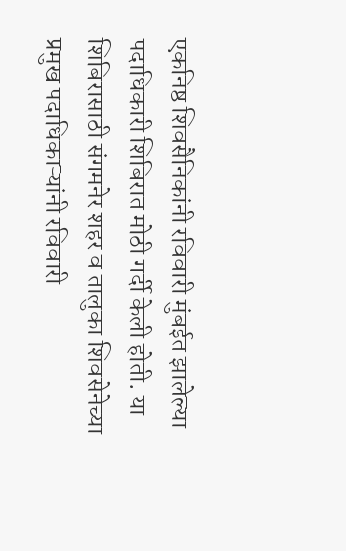एकनिष्ठ शिवसैनिकांनी रविवारी मुंबईत झालेल्या पदाधिकारी शिबिरात मोठी गर्दी केली होती. या शिबिरासाठी संगमनेर शहर व तालुका शिवसेनेच्या प्रमुख पदाधिकाऱ्यांनी रविवारी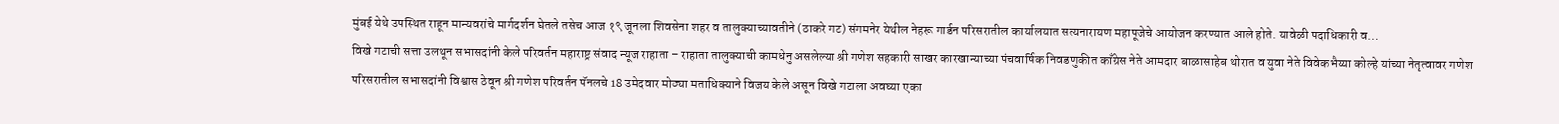मुंबई येथे उपस्थित राहून मान्यवरांचे मार्गदर्शन घेतले तसेच आज १९ जूनला शिवसेना शहर व तालुक्याच्यावतीने (ठाकरे गट) संगमनेर येथील नेहरू गार्डन परिसरातील कार्यालयात सत्यनारायण महापूजेचे आयोजन करण्यात आले होते. यावेळी पदाधिकारी व…
विखे गटाची सत्ता उलथून सभासदांनी केले परिवर्तन महाराष्ट्र संवाद न्यूज राहाता – राहाता तालुक्याची कामधेनु असलेल्या श्री गणेश सहकारी साखर कारखान्याच्या पंचवार्षिक निवडणुकीत काँग्रेस नेते आमदार बाळासाहेब थोरात व युवा नेते विवेकभैय्या कोल्हे यांच्या नेतृत्वावर गणेश परिसरातील सभासदांनी विश्वास ठेवून श्री गणेश परिवर्तन पॅनलचे 18 उमेदवार मोठ्या मताधिक्याने विजय केले असून विखे गटाला अवघ्या एका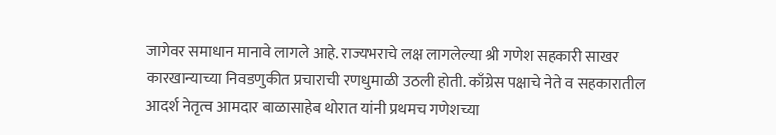जागेवर समाधान मानावे लागले आहे. राज्यभराचे लक्ष लागलेल्या श्री गणेश सहकारी साखर कारखान्याच्या निवडणुकीत प्रचाराची रणधुमाळी उठली होती. काँग्रेस पक्षाचे नेते व सहकारातील आदर्श नेतृत्व आमदार बाळासाहेब थोरात यांनी प्रथमच गणेशच्या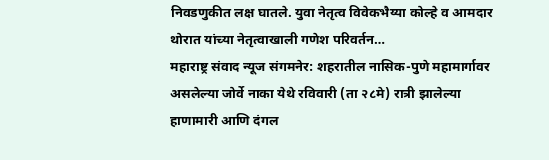निवडणुकीत लक्ष घातले. युवा नेतृत्व विवेकभैय्या कोल्हे व आमदार थोरात यांच्या नेतृत्वाखाली गणेश परिवर्तन…
महाराष्ट्र संवाद न्यूज संगमनेर: शहरातील नासिक-पुणे महामार्गावर असलेल्या जोर्वे नाका येथे रविवारी (ता २८मे) रात्री झालेल्या हाणामारी आणि दंगल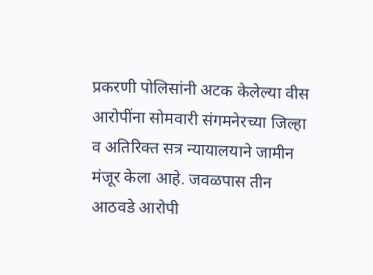प्रकरणी पोलिसांनी अटक केलेल्या वीस आरोपींना सोमवारी संगमनेरच्या जिल्हा व अतिरिक्त सत्र न्यायालयाने जामीन मंजूर केला आहे. जवळपास तीन आठवडे आरोपी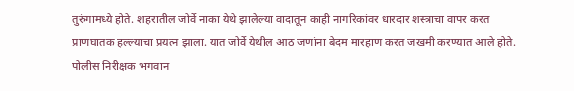तुरुंगामध्ये होते. शहरातील जोर्वे नाका येथे झालेल्या वादातून काही नागरिकांवर धारदार शस्त्राचा वापर करत प्राणघातक हल्ल्याचा प्रयत्न झाला. यात जोर्वे येथील आठ जणांना बेदम मारहाण करत जखमी करण्यात आले होते. पोलीस निरीक्षक भगवान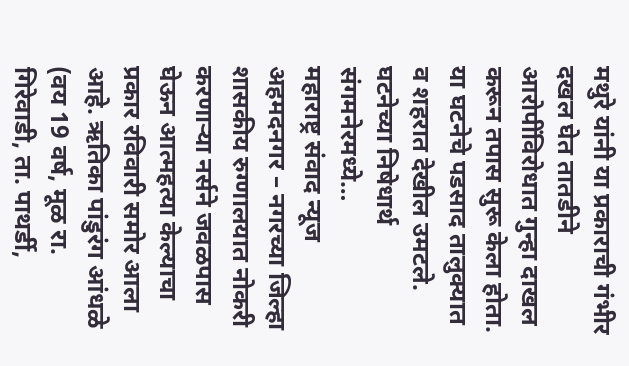मथुरे यांनी या प्रकाराची गंभीर दखल घेत तातडीने आरोपींविरोधात गुन्हा दाखल करून तपास सुरू केला होता. या घटनेचे पडसाद तालुक्यात व शहरात देखील उमटले. घटनेच्या निषेधार्थ संगमनेरमध्ये…
महाराष्ट्र संवाद न्यूज अहमदनगर – नगरच्या जिल्हा शासकीय रुग्णालयात नोकरी करणाऱ्या नर्सने जवळपास घेऊन आत्महत्या केल्याचा प्रकार रविवारी समोर आला आहे. ऋतिका पांडुरंग आंधळे (वय 19 वर्ष, मूळ रा. गिरेवाडी, ता. पाथर्डी,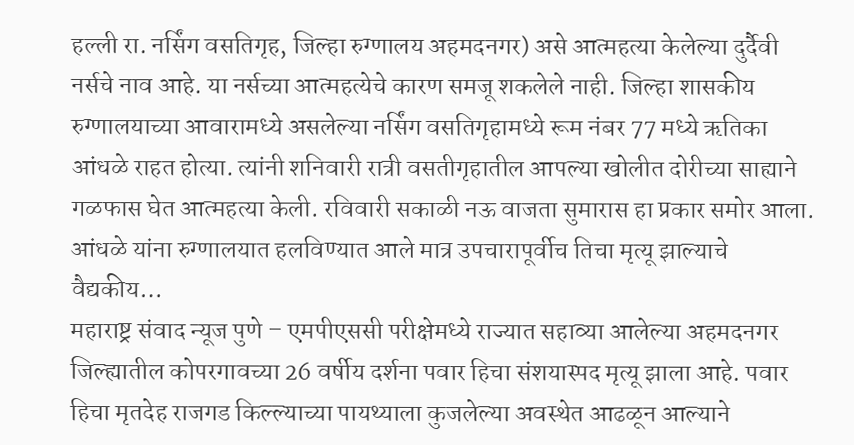हल्ली रा. नर्सिंग वसतिगृह, जिल्हा रुग्णालय अहमदनगर) असे आत्महत्या केलेल्या दुर्दैवी नर्सचे नाव आहे. या नर्सच्या आत्महत्येचे कारण समजू शकलेले नाही. जिल्हा शासकीय रुग्णालयाच्या आवारामध्ये असलेल्या नर्सिंग वसतिगृहामध्ये रूम नंबर 77 मध्ये ऋतिका आंधळे राहत होत्या. त्यांनी शनिवारी रात्री वसतीगृहातील आपल्या खोलीत दोरीच्या साह्याने गळफास घेत आत्महत्या केली. रविवारी सकाळी नऊ वाजता सुमारास हा प्रकार समोर आला. आंधळे यांना रुग्णालयात हलविण्यात आले मात्र उपचारापूर्वीच तिचा मृत्यू झाल्याचे वैद्यकीय…
महाराष्ट्र संवाद न्यूज पुणे – एमपीएससी परीक्षेमध्ये राज्यात सहाव्या आलेल्या अहमदनगर जिल्ह्यातील कोपरगावच्या 26 वर्षीय दर्शना पवार हिचा संशयास्पद मृत्यू झाला आहे. पवार हिचा मृतदेह राजगड किल्ल्याच्या पायथ्याला कुजलेल्या अवस्थेत आढळून आल्याने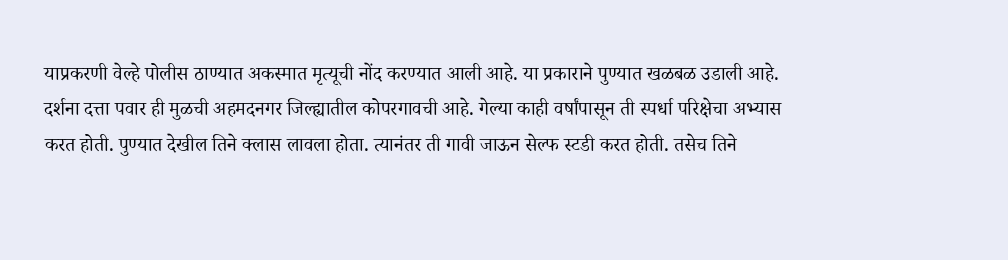याप्रकरणी वेल्हे पोलीस ठाण्यात अकस्मात मृत्यूची नोंद करण्यात आली आहे. या प्रकाराने पुण्यात खळबळ उडाली आहे. दर्शना दत्ता पवार ही मुळची अहमदनगर जिल्ह्यातील कोपरगावची आहे. गेल्या काही वर्षांपासून ती स्पर्धा परिक्षेचा अभ्यास करत होती. पुण्यात देखील तिने क्लास लावला होता. त्यानंतर ती गावी जाऊन सेल्फ स्टडी करत होती. तसेच तिने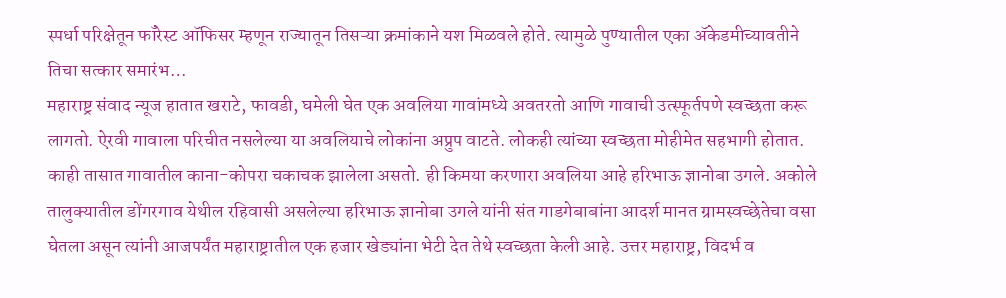स्पर्धा परिक्षेतून फॉरेस्ट ऑफिसर म्हणून राज्यातून तिसऱ्या क्रमांकाने यश मिळवले होते. त्यामुळे पुण्यातील एका ॲकेडमीच्यावतीने तिचा सत्कार समारंभ…
महाराष्ट्र संवाद न्यूज हातात खराटे, फावडी, घमेली घेत एक अवलिया गावांमध्ये अवतरतो आणि गावाची उत्स्फूर्तपणे स्वच्छता करू लागतो. ऐरवी गावाला परिचीत नसलेल्या या अवलियाचे लोकांना अप्रुप वाटते. लोकही त्यांच्या स्वच्छता मोहीमेत सहभागी होतात. काही तासात गावातील काना-कोपरा चकाचक झालेला असतो. ही किमया करणारा अवलिया आहे हरिभाऊ ज्ञानोबा उगले. अकोले तालुक्यातील डोंगरगाव येथील रहिवासी असलेल्या हरिभाऊ ज्ञानोबा उगले यांनी संत गाडगेबाबांना आदर्श मानत ग्रामस्वच्छेतेचा वसा घेतला असून त्यांनी आजपर्यंत महाराष्ट्रातील एक हजार खेड्यांना भेटी देत तेथे स्वच्छता केली आहे. उत्तर महाराष्ट्र, विदर्भ व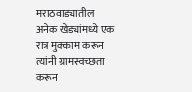मराठवाड्यातील अनेक खेड्यांमध्ये एक रात्र मुक्काम करून त्यांनी ग्रामस्वच्छता करून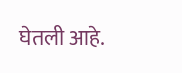घेतली आहे.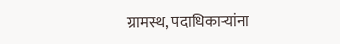ग्रामस्थ, पदाधिकाऱ्यांना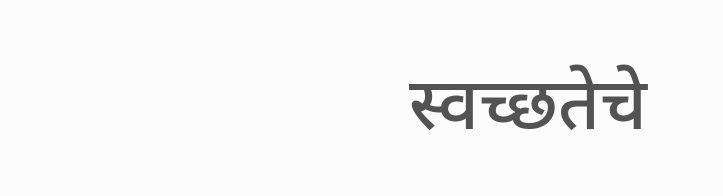स्वच्छतेचे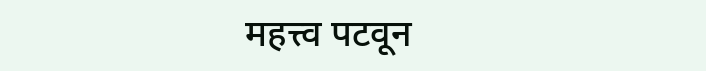महत्त्व पटवून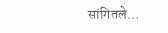सांगितले…